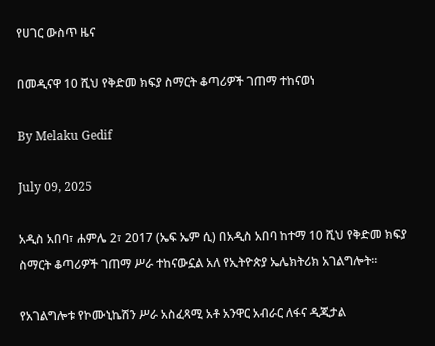የሀገር ውስጥ ዜና

በመዲናዋ 10 ሺህ የቅድመ ክፍያ ስማርት ቆጣሪዎች ገጠማ ተከናወነ

By Melaku Gedif

July 09, 2025

አዲስ አበባ፣ ሐምሌ 2፣ 2017 (ኤፍ ኤም ሲ) በአዲስ አበባ ከተማ 10 ሺህ የቅድመ ክፍያ ስማርት ቆጣሪዎች ገጠማ ሥራ ተከናውኗል አለ የኢትዮጵያ ኤሌክትሪክ አገልግሎት፡፡

የአገልግሎቱ የኮሙኒኬሽን ሥራ አስፈጻሚ አቶ አንዋር አብራር ለፋና ዲጂታል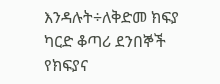እንዳሉት÷ለቅድመ ክፍያ ካርድ ቆጣሪ ደንበኞች የክፍያና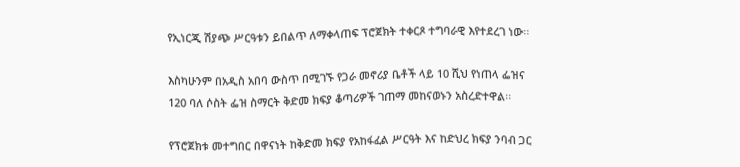የኢነርጂ ሽያጭ ሥርዓቱን ይበልጥ ለማቀላጠፍ ፕሮጀክት ተቀርጾ ተግባራዊ እየተደረገ ነው፡፡

እስካሁንም በአዲስ አበባ ውስጥ በሚገኙ የጋራ መኖሪያ ቤቶች ላይ 10 ሺህ የነጠላ ፌዝና 120 ባለ ሶስት ፌዝ ስማርት ቅድመ ክፍያ ቆጣሪዎች ገጠማ መከናወኑን አስረድተዋል፡፡

የፕሮጀክቱ መተግበር በዋናነት ከቅድመ ክፍያ የአከፋፈል ሥርዓት እና ከድህረ ክፍያ ንባብ ጋር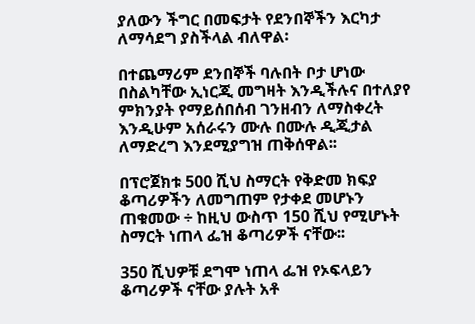ያለውን ችግር በመፍታት የደንበኞችን እርካታ ለማሳደግ ያስችላል ብለዋል፡

በተጨማሪም ደንበኞች ባሉበት ቦታ ሆነው በስልካቸው ኢነርጂ መግዛት እንዲችሉና በተለያየ ምክንያት የማይሰበሰብ ገንዘብን ለማስቀረት እንዲሁም አሰራሩን ሙሉ በሙሉ ዲጂታል ለማድረግ እንደሚያግዝ ጠቅሰዋል፡፡

በፕሮጀክቱ 500 ሺህ ስማርት የቅድመ ክፍያ ቆጣሪዎችን ለመግጠም የታቀደ መሆኑን ጠቁመው ÷ ከዚህ ውስጥ 150 ሺህ የሚሆኑት ስማርት ነጠላ ፌዝ ቆጣሪዎች ናቸው፡፡

350 ሺህዎቹ ደግሞ ነጠላ ፌዝ የኦፍላይን ቆጣሪዎች ናቸው ያሉት አቶ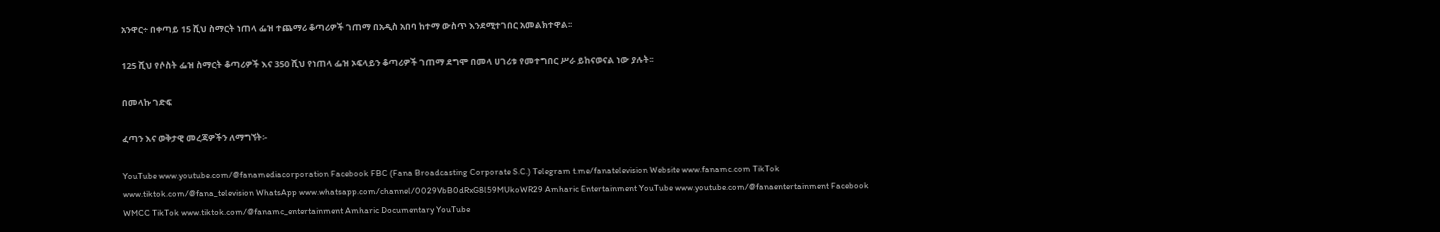አንዋር÷ በቀጣይ 15 ሺህ ስማርት ነጠላ ፌዝ ተጨማሪ ቆጣሪዎች ገጠማ በአዲስ አበባ ከተማ ውስጥ እንደሚተገበር አመልክተዋል፡፡

125 ሺህ የሶስት ፌዝ ስማርት ቆጣሪዎች እና 350 ሺህ የነጠላ ፌዝ ኦፍላይን ቆጣሪዎች ገጠማ ደግሞ በመላ ሀገሪቱ የመተግበር ሥራ ይከናወናል ነው ያሉት፡፡

በመላኩ ገድፍ

ፈጣን እና ወቅታዊ መረጃዎችን ለማግኘት፡-

YouTube www.youtube.com/@fanamediacorporation Facebook FBC (Fana Broadcasting Corporate S.C.) Telegram t.me/fanatelevision Website www.fanamc.com TikTok www.tiktok.com/@fana_television WhatsApp www.whatsapp.com/channel/0029VbB0dRxG8l59MUkoWR29 Amharic Entertainment YouTube www.youtube.com/@fanaentertainment Facebook WMCC TikTok www.tiktok.com/@fanamc_entertainment Amharic Documentary YouTube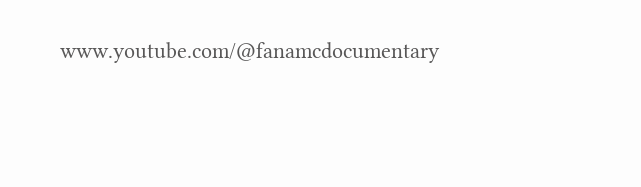www.youtube.com/@fanamcdocumentary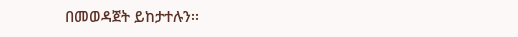በመወዳጀት ይከታተሉን፡፡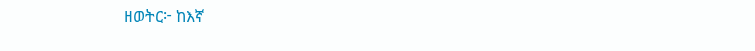ዘወትር፦ ከእኛ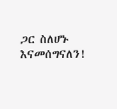ጋር ስለሆኑ እናመሰግናለን!